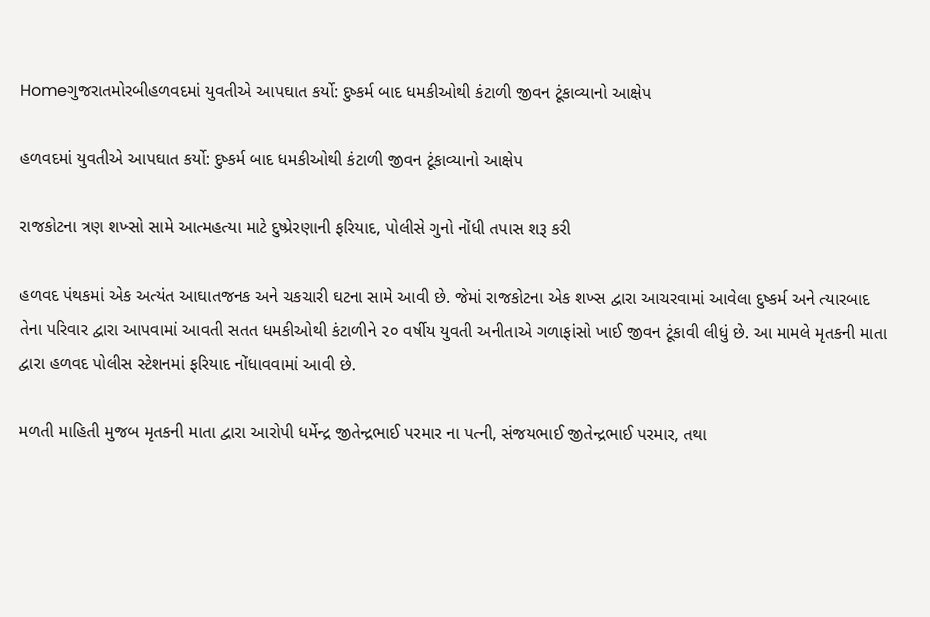Homeગુજરાતમોરબીહળવદમાં યુવતીએ આપઘાત કર્યો: દુષ્કર્મ બાદ ધમકીઓથી કંટાળી જીવન ટૂંકાવ્યાનો આક્ષેપ

હળવદમાં યુવતીએ આપઘાત કર્યો: દુષ્કર્મ બાદ ધમકીઓથી કંટાળી જીવન ટૂંકાવ્યાનો આક્ષેપ

રાજકોટના ત્રણ શખ્સો સામે આત્મહત્યા માટે દુષ્પ્રેરણાની ફરિયાદ, પોલીસે ગુનો નોંધી તપાસ શરૂ કરી

હળવદ પંથકમાં એક અત્યંત આઘાતજનક અને ચકચારી ઘટના સામે આવી છે. જેમાં રાજકોટના એક શખ્સ દ્વારા આચરવામાં આવેલા દુષ્કર્મ અને ત્યારબાદ તેના પરિવાર દ્વારા આપવામાં આવતી સતત ધમકીઓથી કંટાળીને ૨૦ વર્ષીય યુવતી અનીતાએ ગળાફાંસો ખાઈ જીવન ટૂંકાવી લીધું છે. આ મામલે મૃતકની માતા દ્વારા હળવદ પોલીસ સ્ટેશનમાં ફરિયાદ નોંધાવવામાં આવી છે.

મળતી માહિતી મુજબ મૃતકની માતા દ્વારા આરોપી ધર્મેન્દ્ર જીતેન્દ્રભાઈ પરમાર ના પત્ની, સંજયભાઈ જીતેન્દ્રભાઈ પરમાર, તથા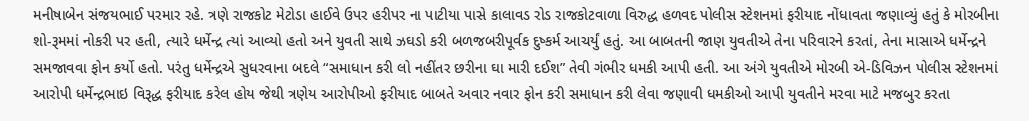મનીષાબેન સંજયભાઈ પરમાર રહે. ત્રણે રાજકોટ મેટોડા હાઈવે ઉપર હરીપર ના પાટીયા પાસે કાલાવડ રોડ રાજકોટવાળા વિરુદ્ધ હળવદ પોલીસ સ્ટેશનમાં ફરીયાદ નોંધાવતા જણાવ્યું હતું કે મોરબીના શો-રૂમમાં નોકરી પર હતી, ત્યારે ધર્મેન્દ્ર ત્યાં આવ્યો હતો અને યુવતી સાથે ઝઘડો કરી બળજબરીપૂર્વક દુષ્કર્મ આચર્યું હતું. આ બાબતની જાણ યુવતીએ તેના પરિવારને કરતાં, તેના માસાએ ધર્મેન્દ્રને સમજાવવા ફોન કર્યો હતો. પરંતુ ધર્મેન્દ્રએ સુધરવાના બદલે “સમાધાન કરી લો નહીંતર છરીના ઘા મારી દઈશ” તેવી ગંભીર ધમકી આપી હતી. આ અંગે યુવતીએ મોરબી એ-ડિવિઝન પોલીસ સ્ટેશનમાં આરોપી ધર્મેન્દ્રભાઇ વિરૂદ્ધ ફરીયાદ કરેલ હોય જેથી ત્રણેય આરોપીઓ ફરીયાદ બાબતે અવાર નવાર ફોન કરી સમાધાન કરી લેવા જણાવી ધમકીઓ આપી યુવતીને મરવા માટે મજબુર કરતા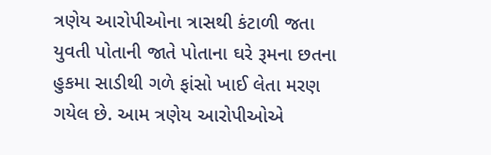ત્રણેય આરોપીઓના ત્રાસથી કંટાળી જતા યુવતી પોતાની જાતે પોતાના ઘરે રૂમના છતના હુકમા સાડીથી ગળે ફાંસો ખાઈ લેતા મરણ ગયેલ છે. આમ ત્રણેય આરોપીઓએ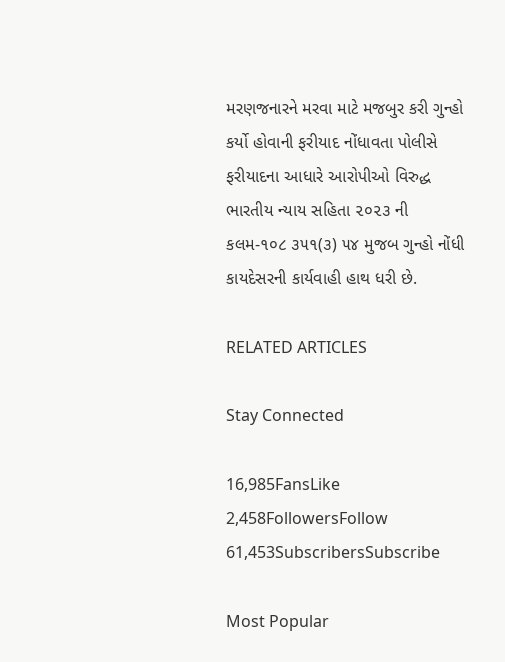મરણજનારને મરવા માટે મજબુર કરી ગુન્હો કર્યો હોવાની ફરીયાદ નોંધાવતા પોલીસે ફરીયાદના આધારે આરોપીઓ વિરુદ્ધ ભારતીય ન્યાય સહિતા ૨૦૨૩ ની કલમ-૧૦૮ ૩૫૧(૩) ૫૪ મુજબ ગુન્હો નોંધી કાયદેસરની કાર્યવાહી હાથ ધરી છે.

RELATED ARTICLES

Stay Connected

16,985FansLike
2,458FollowersFollow
61,453SubscribersSubscribe

Most Popular